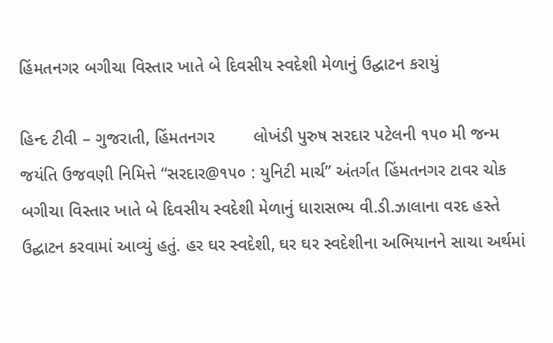હિંમતનગર બગીચા વિસ્તાર ખાતે બે દિવસીય સ્વદેશી મેળાનું ઉદ્ઘાટન કરાયું

હિન્દ ટીવી – ગુજરાતી, હિંમતનગર        લોખંડી પુરુષ સરદાર પટેલની ૧૫૦ મી જન્મ જયંતિ ઉજવણી નિમિત્તે “સરદાર@૧૫૦ : યુનિટી માર્ચ” અંતર્ગત હિંમતનગર ટાવર ચોક બગીચા વિસ્તાર ખાતે બે દિવસીય સ્વદેશી મેળાનું ધારાસભ્ય વી.ડી.ઝાલાના વરદ હસ્તે ઉદ્ઘાટન કરવામાં આવ્યું હતું. હર ઘર સ્વદેશી, ઘર ઘર સ્વદેશીના અભિયાનને સાચા અર્થમાં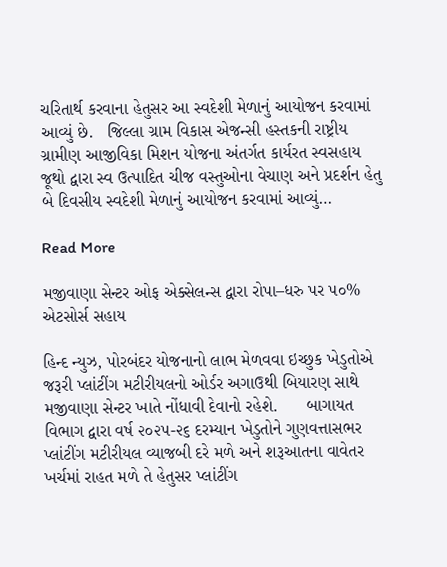ચરિતાર્થ કરવાના હેતુસર આ સ્વદેશી મેળાનું આયોજન કરવામાં આવ્યું છે.   જિલ્લા ગ્રામ વિકાસ એજન્સી હસ્તકની રાષ્ટ્રીય ગ્રામીણ આજીવિકા મિશન યોજના અંતર્ગત કાર્યરત સ્વસહાય જૂથો દ્વારા સ્વ ઉત્પાદિત ચીજ વસ્તુઓના વેચાણ અને પ્રદર્શન હેતુ બે દિવસીય સ્વદેશી મેળાનું આયોજન કરવામાં આવ્યું…

Read More

મજીવાણા સેન્ટર ઓફ એક્સેલન્સ દ્વારા રોપા–ધરુ પર ૫૦% એટસોર્સ સહાય

હિન્દ ન્યુઝ, પોરબંદર યોજનાનો લાભ મેળવવા ઇચ્છુક ખેડુતોએ જરૂરી પ્લાંટીંગ મટીરીયલનો ઓર્ડર અગાઉથી બિયારણ સાથે મજીવાણા સેન્ટર ખાતે નોંધાવી દેવાનો રહેશે.      બાગાયત વિભાગ દ્વારા વર્ષ ૨૦૨૫-૨૬ દરમ્યાન ખેડુતોને ગુણવત્તાસભર પ્લાંટીંગ મટીરીયલ વ્યાજબી દરે મળે અને શરૂઆતના વાવેતર ખર્ચમાં રાહત મળે તે હેતુસર પ્લાંટીંગ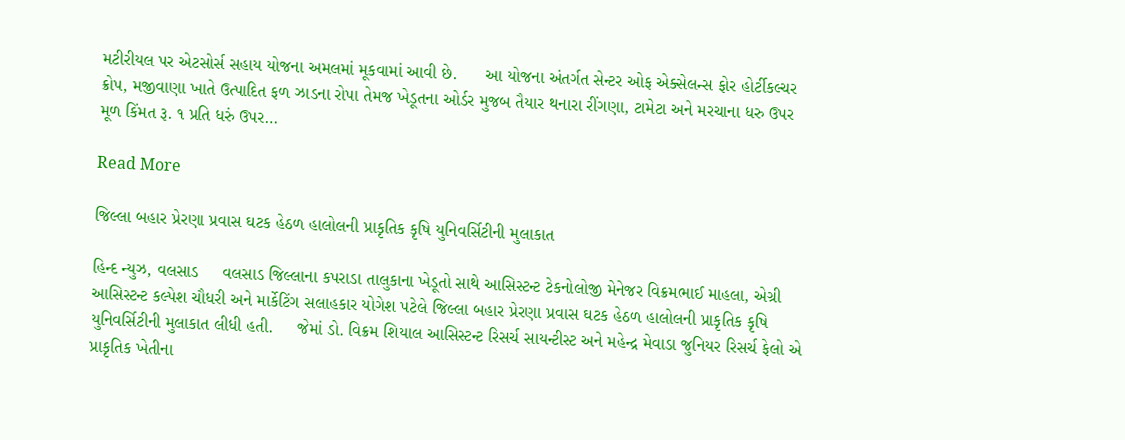મટીરીયલ પર એટસોર્સ સહાય યોજના અમલમાં મૂકવામાં આવી છે.      આ યોજના અંતર્ગત સેન્ટર ઓફ એક્સેલન્સ ફોર હોર્ટીકલ્ચર ક્રોપ, મજીવાણા ખાતે ઉત્પાદિત ફળ ઝાડના રોપા તેમજ ખેડૂતના ઓર્ડર મુજબ તૈયાર થનારા રીંગણા, ટામેટા અને મરચાના ધરુ ઉપર મૂળ કિંમત રૂ. ૧ પ્રતિ ધરું ઉપર…

Read More

જિલ્લા બહાર પ્રેરણા પ્રવાસ ઘટક હેઠળ હાલોલની પ્રાકૃતિક કૃષિ યુનિવર્સિટીની મુલાકાત

હિન્દ ન્યુઝ, વલસાડ     વલસાડ જિલ્લાના કપરાડા તાલુકાના ખેડૂતો સાથે આસિસ્ટન્ટ ટેકનોલોજી મેનેજર વિક્રમભાઈ માહલા, એગ્રી આસિસ્ટન્ટ કલ્પેશ ચૌધરી અને માર્કેટિંગ સલાહકાર યોગેશ પટેલે જિલ્લા બહાર પ્રેરણા પ્રવાસ ઘટક હેઠળ હાલોલની પ્રાકૃતિક કૃષિ યુનિવર્સિટીની મુલાકાત લીધી હતી.     જેમાં ડો. વિક્રમ શિયાલ આસિસ્ટન્ટ રિસર્ચ સાયન્ટીસ્ટ અને મહેન્દ્ર મેવાડા જુનિયર રિસર્ચ ફેલો એ પ્રાકૃતિક ખેતીના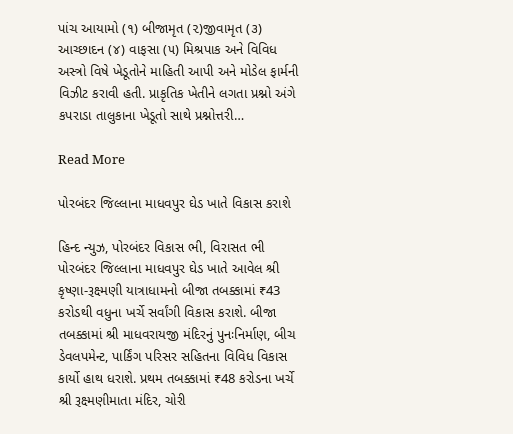પાંચ આયામો (૧) બીજામૃત (૨)જીવામૃત (૩) આચ્છાદન (૪) વાફસા (૫) મિશ્રપાક અને વિવિધ અસ્ત્રો વિષે ખેડૂતોને માહિતી આપી અને મોડેલ ફાર્મની વિઝીટ કરાવી હતી. પ્રાકૃતિક ખેતીને લગતા પ્રશ્નો અંગે કપરાડા તાલુકાના ખેડૂતો સાથે પ્રશ્નોત્તરી…

Read More

પોરબંદર જિલ્લાના માધવપુર ઘેડ ખાતે વિકાસ કરાશે

હિન્દ ન્યુઝ, પોરબંદર વિકાસ ભી, વિરાસત ભી       પોરબંદર જિલ્લાના માધવપુર ઘેડ ખાતે આવેલ શ્રી કૃષ્ણા-રૂક્ષ્મણી યાત્રાધામનો બીજા તબક્કામાં ₹43 કરોડથી વધુના ખર્ચે સર્વાંગી વિકાસ કરાશે. બીજા તબક્કામાં શ્રી માધવરાયજી મંદિરનું પુનઃનિર્માણ, બીચ ડેવલપમેન્ટ, પાર્કિંગ પરિસર સહિતના વિવિધ વિકાસ કાર્યો હાથ ધરાશે. પ્રથમ તબક્કામાં ₹48 કરોડના ખર્ચે શ્રી રૂક્ષ્મણીમાતા મંદિર, ચોરી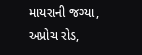માયરાની જગ્યા, અપ્રોચ રોડ,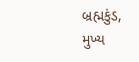બ્રહ્મકુંડ, મુખ્ય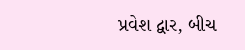પ્રવેશ દ્વાર, બીચ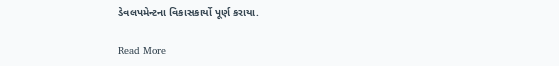ડેવલપમેન્ટના વિકાસકાર્યો પૂર્ણ કરાયા.

Read More